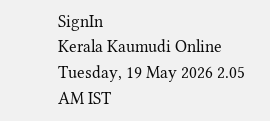SignIn
Kerala Kaumudi Online
Tuesday, 19 May 2026 2.05 AM IST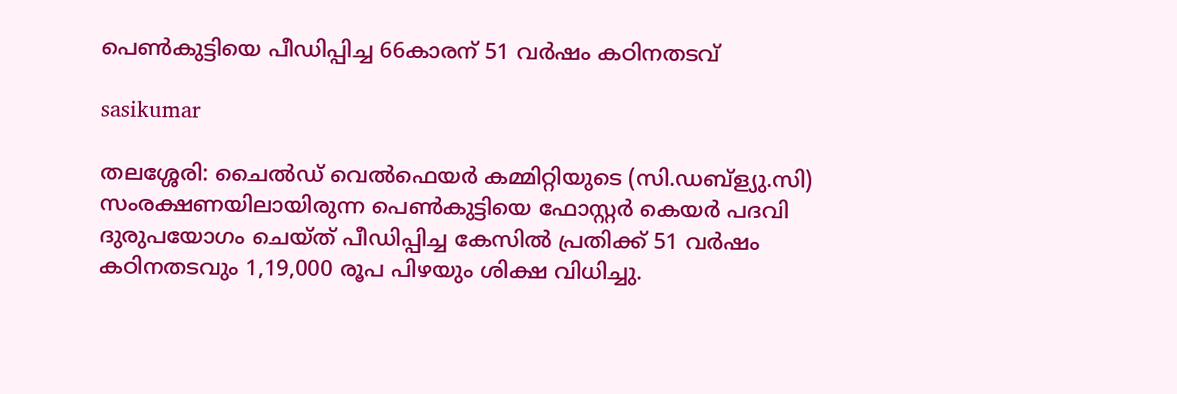പെൺകുട്ടിയെ പീഡിപ്പിച്ച 66കാരന് 51 വർഷം കഠിനതടവ്

sasikumar

തലശ്ശേരി: ചൈൽഡ് വെൽഫെയർ കമ്മിറ്റിയുടെ (സി.ഡബ്‌ള്യു.സി) സംരക്ഷണയിലായിരുന്ന പെൺകുട്ടിയെ ഫോസ്റ്റർ കെയർ പദവി ദുരുപയോഗം ചെയ്ത് പീഡിപ്പിച്ച കേസിൽ പ്രതിക്ക് 51 വർഷം കഠിനതടവും 1,19,000 രൂപ പിഴയും ശിക്ഷ വിധിച്ചു.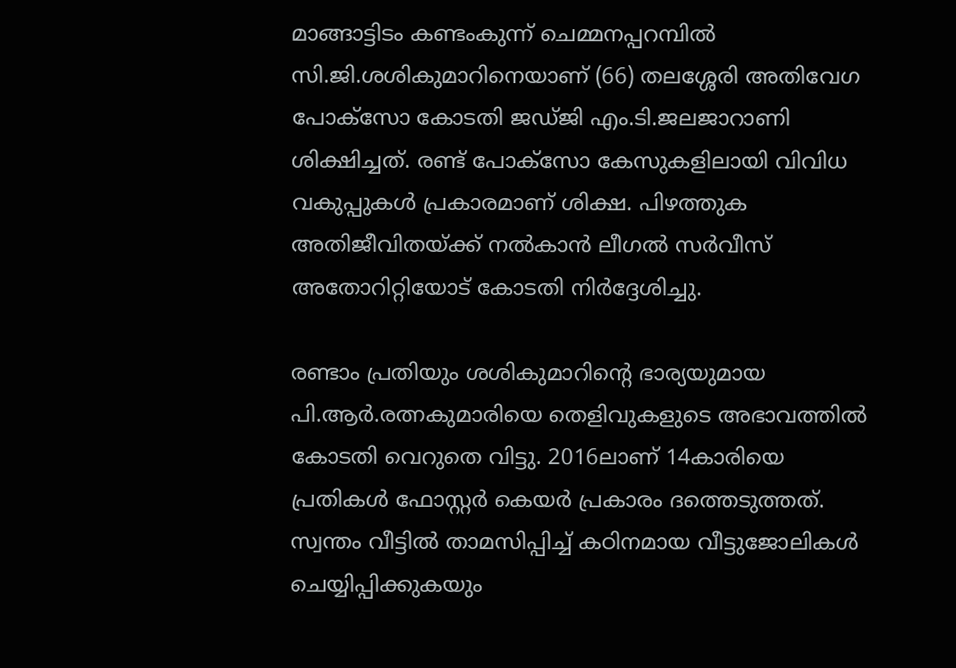മാങ്ങാട്ടിടം കണ്ടംകുന്ന് ചെമ്മനപ്പറമ്പിൽ സി.ജി.ശശികുമാറിനെയാണ് (66) തലശ്ശേരി അതിവേഗ പോക്‌സോ കോടതി ജഡ്ജി എം.ടി.ജലജാറാണി ശിക്ഷിച്ചത്. രണ്ട് പോക്‌സോ കേസുകളിലായി വിവിധ വകുപ്പുകൾ പ്രകാരമാണ് ശിക്ഷ. പിഴത്തുക അതിജീവിതയ്ക്ക് നൽകാൻ ലീഗൽ സർവീസ് അതോറിറ്റിയോട് കോടതി നിർദ്ദേശിച്ചു.

രണ്ടാം പ്രതിയും ശശികുമാറിന്റെ ഭാര്യയുമായ പി.ആർ.രത്നകുമാരിയെ തെളിവുകളുടെ അഭാവത്തിൽ കോടതി വെറുതെ വിട്ടു. 2016ലാണ് 14കാരിയെ പ്രതികൾ ഫോസ്റ്റർ കെയർ പ്രകാരം ദത്തെടുത്തത്. സ്വന്തം വീട്ടിൽ താമസിപ്പിച്ച് കഠിനമായ വീട്ടുജോലികൾ ചെയ്യിപ്പിക്കുകയും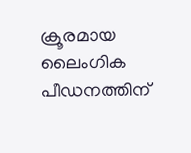ക്രൂരമായ ലൈംഗിക പീഡനത്തിന്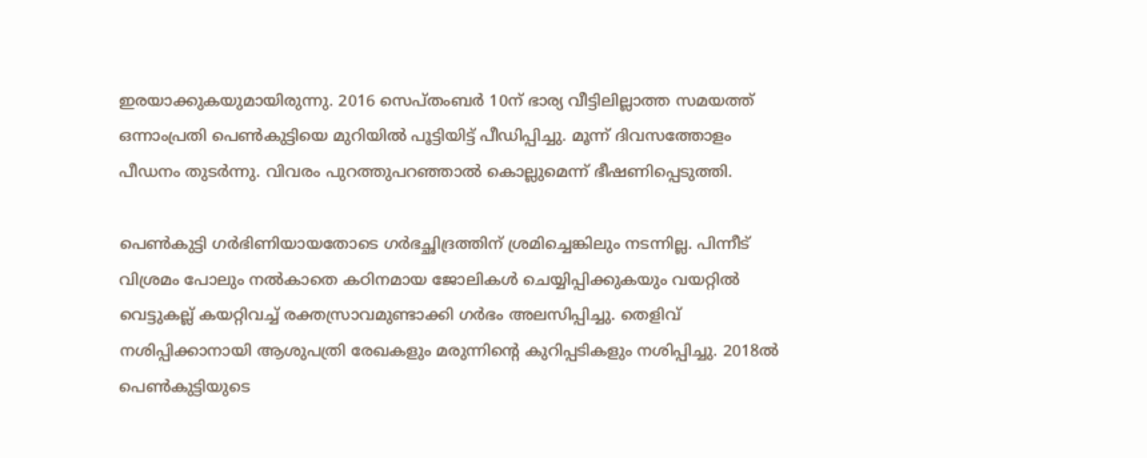ഇരയാക്കുകയുമായിരുന്നു. 2016 സെപ്തംബർ 10ന് ഭാര്യ വീട്ടിലില്ലാത്ത സമയത്ത് ഒന്നാംപ്രതി പെൺകുട്ടിയെ മുറിയിൽ പൂട്ടിയിട്ട് പീഡിപ്പിച്ചു. മൂന്ന് ദിവസത്തോളം പീഡനം തുടർന്നു. വിവരം പുറത്തുപറഞ്ഞാൽ കൊല്ലുമെന്ന് ഭീഷണിപ്പെടുത്തി.

പെൺകുട്ടി ഗർഭിണിയായതോടെ ഗർഭച്ഛിദ്രത്തിന് ശ്രമിച്ചെങ്കിലും നടന്നില്ല. പിന്നീട് വിശ്രമം പോലും നൽകാതെ കഠിനമായ ജോലികൾ ചെയ്യിപ്പിക്കുകയും വയറ്റിൽ വെട്ടുകല്ല് കയറ്റിവച്ച് രക്തസ്രാവമുണ്ടാക്കി ഗർഭം അലസിപ്പിച്ചു. തെളിവ് നശിപ്പിക്കാനായി ആശുപത്രി രേഖകളും മരുന്നിന്റെ കുറിപ്പടികളും നശിപ്പിച്ചു. 2018ൽ പെൺകുട്ടിയുടെ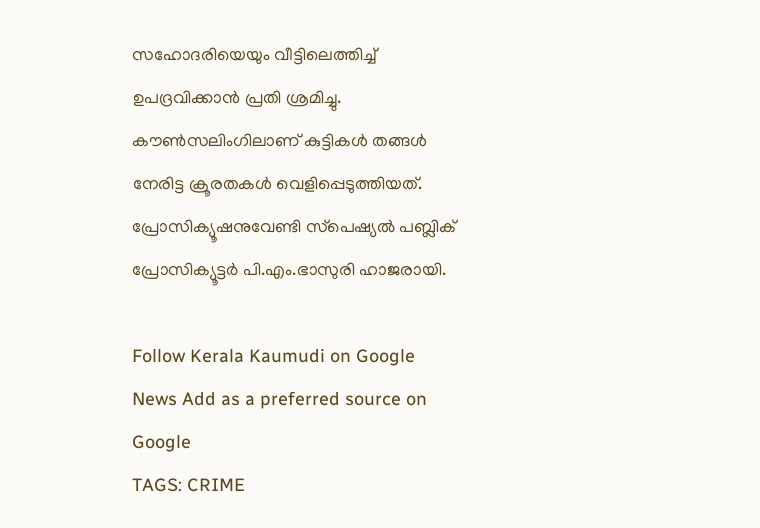സഹോദരിയെയും വീട്ടിലെത്തിച്ച് ഉപദ്രവിക്കാൻ പ്രതി ശ്രമിച്ചു. കൗൺസലിംഗിലാണ് കുട്ടികൾ തങ്ങൾ നേരിട്ട ക്രൂരതകൾ വെളിപ്പെടുത്തിയത്. പ്രോസിക്യൂഷനുവേണ്ടി സ്‌പെഷ്യൽ പബ്ലിക് പ്രോസിക്യൂട്ടർ പി.എം.ഭാസുരി ഹാജരായി.

Follow Kerala Kaumudi on Google News Add as a preferred source on Google
TAGS: CRIME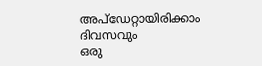അപ്ഡേറ്റായിരിക്കാം ദിവസവും
ഒരു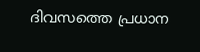ദിവസത്തെ പ്രധാന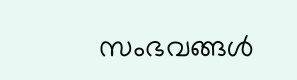സംഭവങ്ങൾ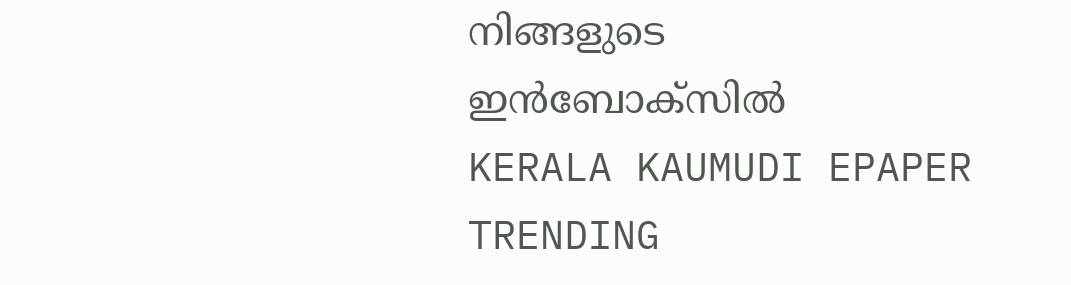നിങ്ങളുടെ ഇൻബോക്സിൽ
KERALA KAUMUDI EPAPER
TRENDING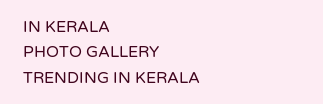IN KERALA
PHOTO GALLERY
TRENDING IN KERALA